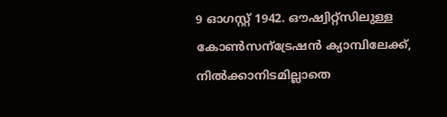9 ഓഗസ്റ്റ് 1942. ഔഷ്വിറ്റ്സിലുള്ള കോൺസന്ട്രേഷൻ ക്യാമ്പിലേക്ക്, നിൽക്കാനിടമില്ലാതെ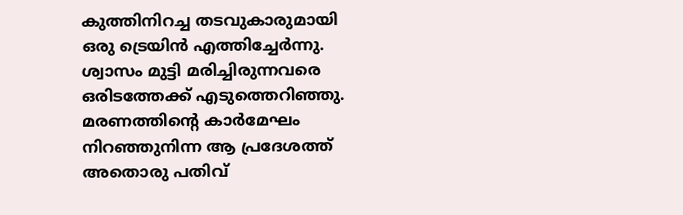കുത്തിനിറച്ച തടവുകാരുമായി ഒരു ട്രെയിൻ എത്തിച്ചേർന്നു. ശ്വാസം മുട്ടി മരിച്ചിരുന്നവരെ ഒരിടത്തേക്ക് എടുത്തെറിഞ്ഞു. മരണത്തിന്റെ കാർമേഘം നിറഞ്ഞുനിന്ന ആ പ്രദേശത്ത് അതൊരു പതിവ്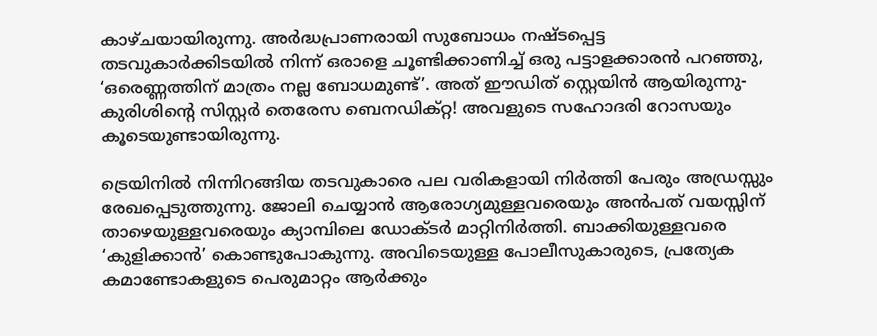കാഴ്ചയായിരുന്നു. അർദ്ധപ്രാണരായി സുബോധം നഷ്ടപ്പെട്ട തടവുകാർക്കിടയിൽ നിന്ന് ഒരാളെ ചൂണ്ടിക്കാണിച്ച് ഒരു പട്ടാളക്കാരൻ പറഞ്ഞു, ‘ഒരെണ്ണത്തിന് മാത്രം നല്ല ബോധമുണ്ട്’. അത് ഈഡിത് സ്റ്റെയിൻ ആയിരുന്നു- കുരിശിന്റെ സിസ്റ്റർ തെരേസ ബെനഡിക്റ്റ! അവളുടെ സഹോദരി റോസയും കൂടെയുണ്ടായിരുന്നു.

ട്രെയിനിൽ നിന്നിറങ്ങിയ തടവുകാരെ പല വരികളായി നിർത്തി പേരും അഡ്രസ്സും രേഖപ്പെടുത്തുന്നു. ജോലി ചെയ്യാൻ ആരോഗ്യമുള്ളവരെയും അൻപത് വയസ്സിന് താഴെയുള്ളവരെയും ക്യാമ്പിലെ ഡോക്ടർ മാറ്റിനിർത്തി. ബാക്കിയുള്ളവരെ ‘കുളിക്കാൻ’ കൊണ്ടുപോകുന്നു. അവിടെയുള്ള പോലീസുകാരുടെ, പ്രത്യേക കമാണ്ടോകളുടെ പെരുമാറ്റം ആർക്കും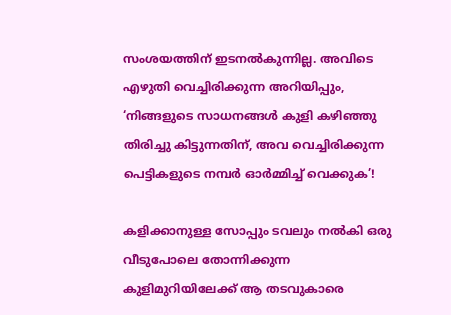സംശയത്തിന് ഇടനൽകുന്നില്ല. അവിടെ എഴുതി വെച്ചിരിക്കുന്ന അറിയിപ്പും, ‘നിങ്ങളുടെ സാധനങ്ങൾ കുളി കഴിഞ്ഞു തിരിച്ചു കിട്ടുന്നതിന്, അവ വെച്ചിരിക്കുന്ന പെട്ടികളുടെ നമ്പർ ഓർമ്മിച്ച് വെക്കുക’!

കളിക്കാനുള്ള സോപ്പും ടവലും നൽകി ഒരു വീടുപോലെ തോന്നിക്കുന്ന കുളിമുറിയിലേക്ക് ആ തടവുകാരെ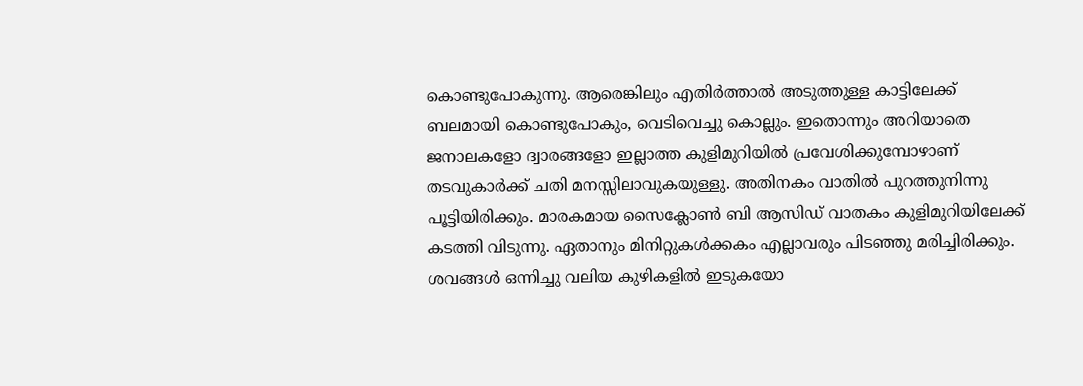കൊണ്ടുപോകുന്നു. ആരെങ്കിലും എതിർത്താൽ അടുത്തുള്ള കാട്ടിലേക്ക് ബലമായി കൊണ്ടുപോകും, വെടിവെച്ചു കൊല്ലും. ഇതൊന്നും അറിയാതെ ജനാലകളോ ദ്വാരങ്ങളോ ഇല്ലാത്ത കുളിമുറിയിൽ പ്രവേശിക്കുമ്പോഴാണ് തടവുകാർക്ക് ചതി മനസ്സിലാവുകയുള്ളു. അതിനകം വാതിൽ പുറത്തുനിന്നു പൂട്ടിയിരിക്കും. മാരകമായ സൈക്ലോൺ ബി ആസിഡ് വാതകം കുളിമുറിയിലേക്ക് കടത്തി വിടുന്നു. ഏതാനും മിനിറ്റുകൾക്കകം എല്ലാവരും പിടഞ്ഞു മരിച്ചിരിക്കും. ശവങ്ങൾ ഒന്നിച്ചു വലിയ കുഴികളിൽ ഇടുകയോ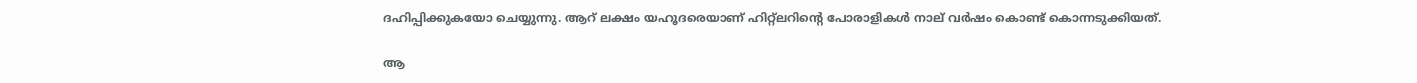ദഹിപ്പിക്കുകയോ ചെയ്യുന്നു. ആറ് ലക്ഷം യഹൂദരെയാണ് ഹിറ്റ്ലറിന്റെ പോരാളികൾ നാല് വർഷം കൊണ്ട് കൊന്നടുക്കിയത്.

ആ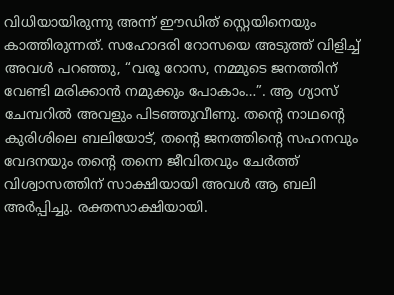വിധിയായിരുന്നു അന്ന് ഈഡിത് സ്റ്റെയിനെയും കാത്തിരുന്നത്. സഹോദരി റോസയെ അടുത്ത് വിളിച്ച് അവൾ പറഞ്ഞു, “വരൂ റോസ, നമ്മുടെ ജനത്തിന് വേണ്ടി മരിക്കാൻ നമുക്കും പോകാം…”. ആ ഗ്യാസ് ചേമ്പറിൽ അവളും പിടഞ്ഞുവീണു. തന്റെ നാഥന്റെ കുരിശിലെ ബലിയോട്, തന്റെ ജനത്തിന്റെ സഹനവും വേദനയും തന്റെ തന്നെ ജീവിതവും ചേർത്ത് വിശ്വാസത്തിന് സാക്ഷിയായി അവൾ ആ ബലി അർപ്പിച്ചു. രക്തസാക്ഷിയായി.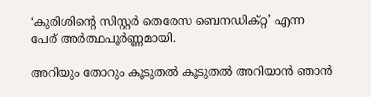‘കുരിശിന്റെ സിസ്റ്റർ തെരേസ ബെനഡിക്റ്റ’ എന്ന പേര് അർത്ഥപൂർണ്ണമായി.

അറിയും തോറും കൂടുതൽ കൂടുതൽ അറിയാൻ ഞാൻ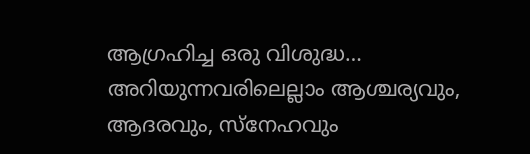ആഗ്രഹിച്ച ഒരു വിശുദ്ധ… അറിയുന്നവരിലെല്ലാം ആശ്ചര്യവും, ആദരവും, സ്നേഹവും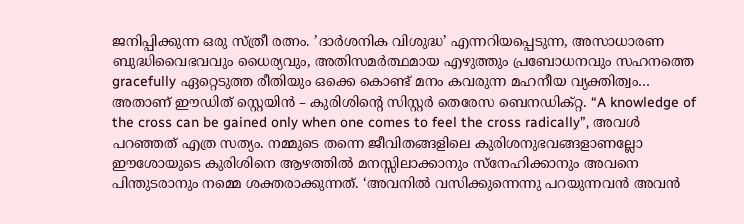ജനിപ്പിക്കുന്ന ഒരു സ്ത്രീ രത്നം. ’ദാർശനിക വിശുദ്ധ’ എന്നറിയപ്പെടുന്ന, അസാധാരണ ബുദ്ധിവൈഭവവും ധൈര്യവും, അതിസമർത്ഥമായ എഴുത്തും പ്രബോധനവും സഹനത്തെ gracefully ഏറ്റെടുത്ത രീതിയും ഒക്കെ കൊണ്ട് മനം കവരുന്ന മഹനീയ വ്യക്തിത്വം… അതാണ്‌ ഈഡിത് സ്റ്റെയിൻ – കുരിശിന്റെ സിസ്റ്റർ തെരേസ ബെനഡിക്റ്റ. “A knowledge of the cross can be gained only when one comes to feel the cross radically”, അവൾ പറഞ്ഞത് എത്ര സത്യം. നമ്മുടെ തന്നെ ജീവിതങ്ങളിലെ കുരിശനുഭവങ്ങളാണല്ലോ ഈശോയുടെ കുരിശിനെ ആഴത്തിൽ മനസ്സിലാക്കാനും സ്നേഹിക്കാനും അവനെ പിന്തുടരാനും നമ്മെ ശക്തരാക്കുന്നത്. ‘അവനില്‍ വസിക്കുന്നെന്നു പറയുന്നവന്‍ അവന്‍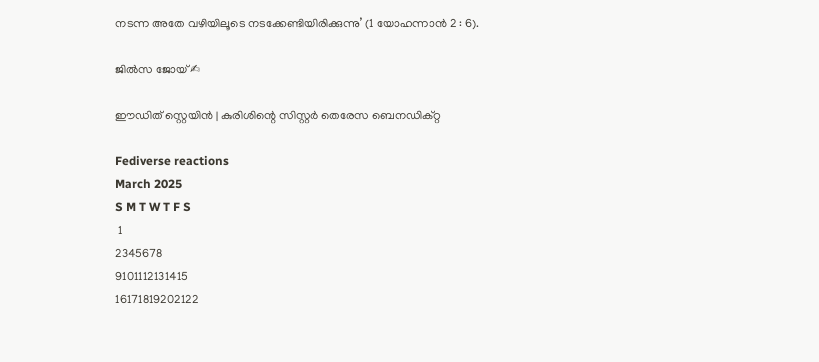നടന്ന അതേ വഴിയിലൂടെ നടക്കേണ്ടിയിരിക്കുന്നു’ (1 യോഹന്നാന്‍ 2 : 6).

ജിൽസ ജോയ് ✍

ഈഡിത് സ്റ്റെയിൻ | കുരിശിന്റെ സിസ്റ്റർ തെരേസ ബെനഡിക്റ്റ

Fediverse reactions
March 2025
S M T W T F S
 1
2345678
9101112131415
16171819202122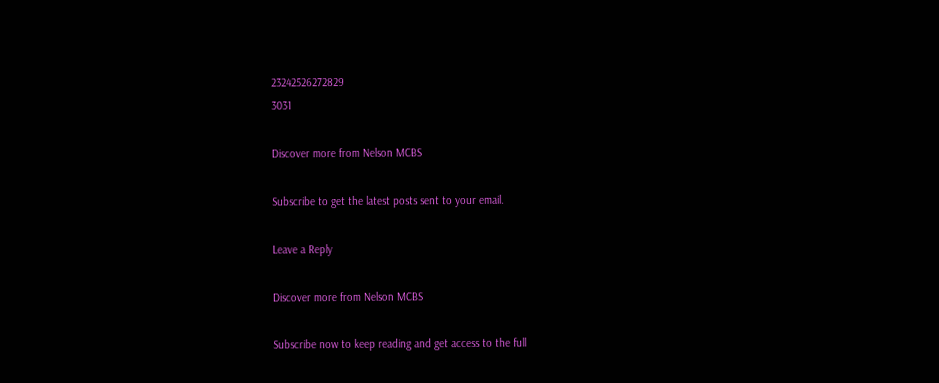23242526272829
3031

Discover more from Nelson MCBS

Subscribe to get the latest posts sent to your email.

Leave a Reply

Discover more from Nelson MCBS

Subscribe now to keep reading and get access to the full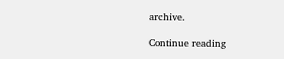archive.

Continue reading